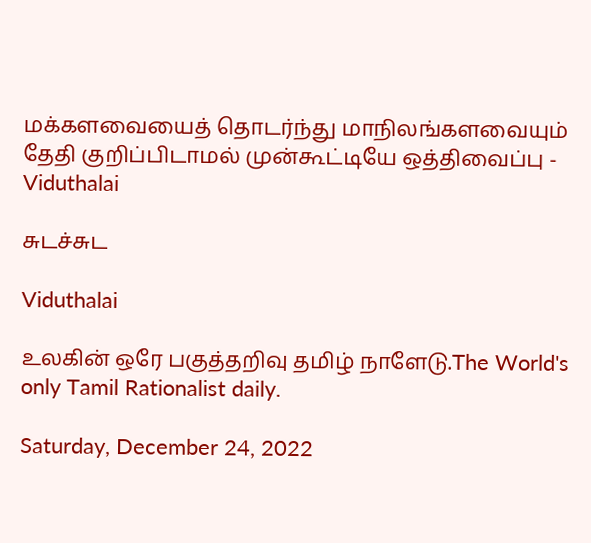மக்களவையைத் தொடர்ந்து மாநிலங்களவையும் தேதி குறிப்பிடாமல் முன்கூட்டியே ஒத்திவைப்பு - Viduthalai

சுடச்சுட

Viduthalai

உலகின் ஒரே பகுத்தறிவு தமிழ் நாளேடு.The World's only Tamil Rationalist daily.

Saturday, December 24, 2022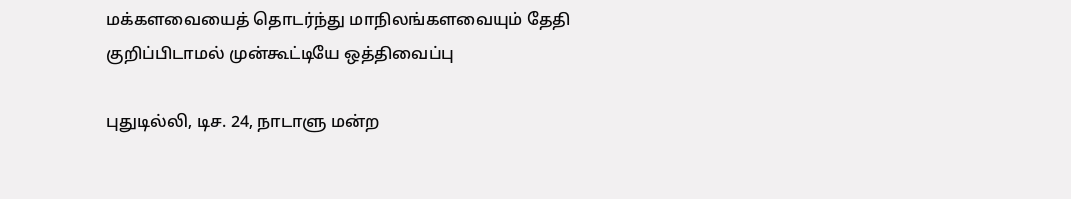மக்களவையைத் தொடர்ந்து மாநிலங்களவையும் தேதி குறிப்பிடாமல் முன்கூட்டியே ஒத்திவைப்பு

புதுடில்லி, டிச. 24, நாடாளு மன்ற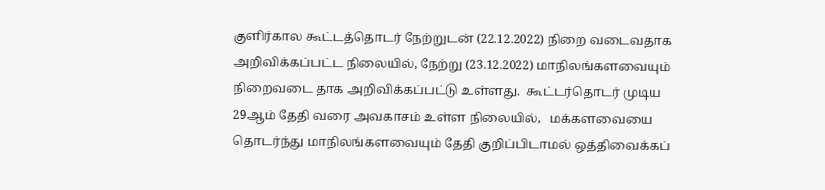குளிர்கால கூட்டத்தொடர் நேற்றுடன் (22.12.2022) நிறை வடைவதாக அறிவிக்கப்பட்ட நிலையில், நேற்று (23.12.2022) மாநிலங்களவையும் நிறைவடை தாக அறிவிக்கப்பட்டு உள்ளது.  கூட்டர்தொடர் முடிய 29ஆம் தேதி வரை அவகாசம் உள்ள நிலையில்,   மக்களவையை தொடர்ந்து மாநிலங்களவையும் தேதி குறிப்பிடாமல் ஒத்திவைக்கப்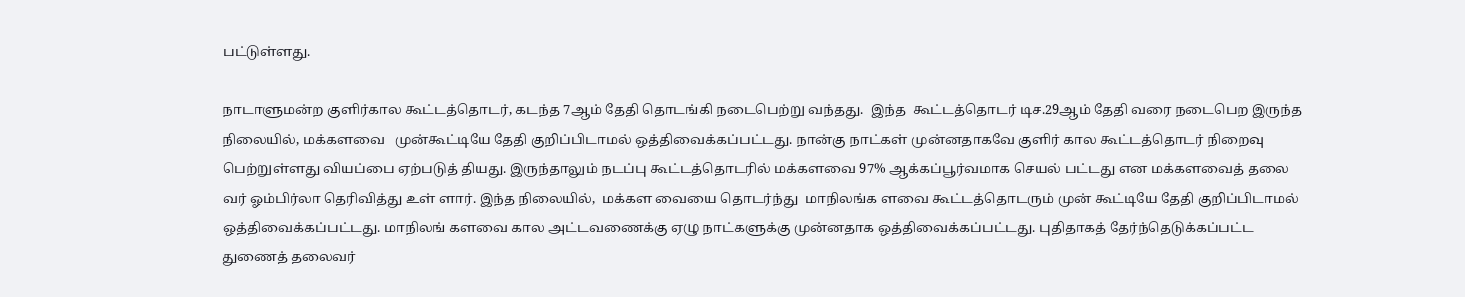பட்டுள்ளது.

நாடாளுமன்ற குளிர்கால கூட்டத்தொடர், கடந்த 7ஆம் தேதி தொடங்கி நடைபெற்று வந்தது.  இந்த  கூட்டத்தொடர் டிச.29ஆம் தேதி வரை நடைபெற இருந்த நிலையில், மக்களவை   முன்கூட்டியே தேதி குறிப்பிடாமல் ஒத்திவைக்கப்பட்டது. நான்கு நாட்கள் முன்னதாகவே குளிர் கால கூட்டத்தொடர் நிறைவு பெற்றுள்ளது வியப்பை ஏற்படுத் தியது. இருந்தாலும் நடப்பு கூட்டத்தொடரில் மக்களவை 97% ஆக்கப்பூர்வமாக செயல் பட்டது என மக்களவைத் தலை வர் ஓம்பிர்லா தெரிவித்து உள் ளார். இந்த நிலையில்,  மக்கள வையை தொடர்ந்து  மாநிலங்க ளவை கூட்டத்தொடரும் முன் கூட்டியே தேதி குறிப்பிடாமல் ஒத்திவைக்கப்பட்டது. மாநிலங் களவை கால அட்டவணைக்கு ஏழு நாட்களுக்கு முன்னதாக ஒத்திவைக்கப்பட்டது. புதிதாகத் தேர்ந்தெடுக்கப்பட்ட துணைத் தலைவர்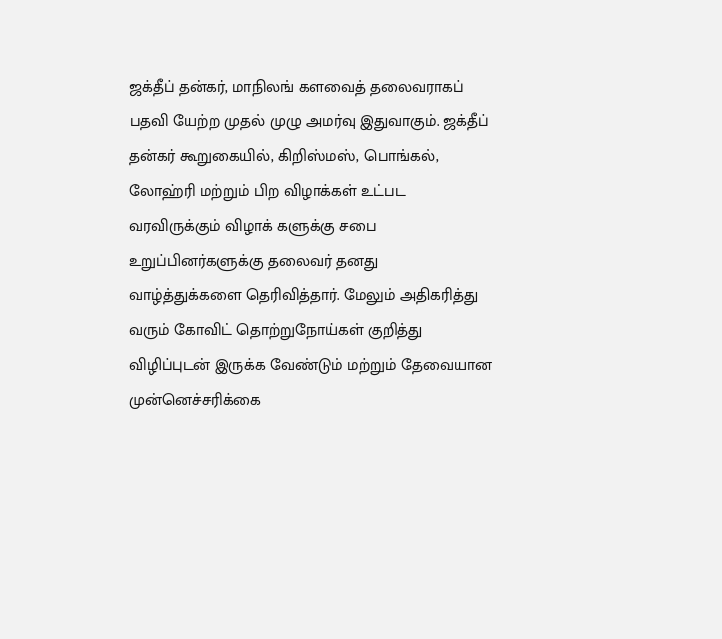ஜக்தீப் தன்கர், மாநிலங் களவைத் தலைவராகப் பதவி யேற்ற முதல் முழு அமர்வு இதுவாகும். ஜக்தீப் தன்கர் கூறுகையில், கிறிஸ்மஸ், பொங்கல், லோஹ்ரி மற்றும் பிற விழாக்கள் உட்பட வரவிருக்கும் விழாக் களுக்கு சபை உறுப்பினர்களுக்கு தலைவர் தனது வாழ்த்துக்களை தெரிவித்தார். மேலும் அதிகரித்து வரும் கோவிட் தொற்றுநோய்கள் குறித்து விழிப்புடன் இருக்க வேண்டும் மற்றும் தேவையான முன்னெச்சரிக்கை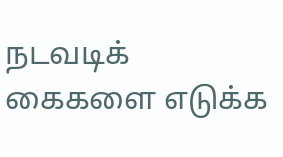நடவடிக் கைகளை எடுக்க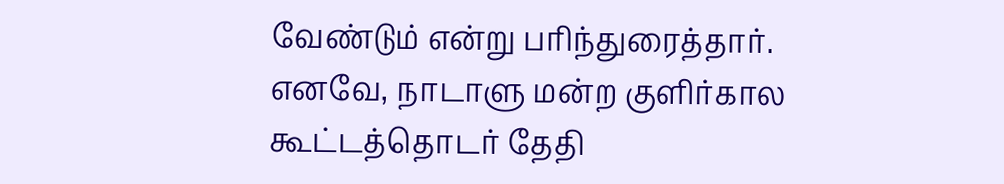வேண்டும் என்று பரிந்துரைத்தார். எனவே, நாடாளு மன்ற குளிர்கால கூட்டத்தொடர் தேதி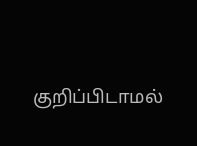குறிப்பிடாமல்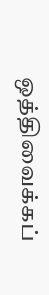ஒத்திவைக்கப்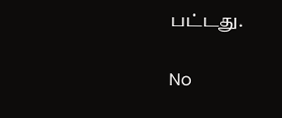பட்டது.

No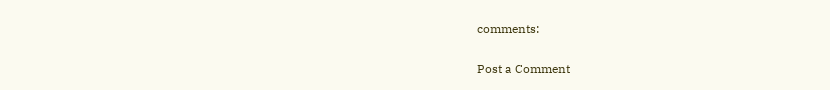comments:

Post a Comment